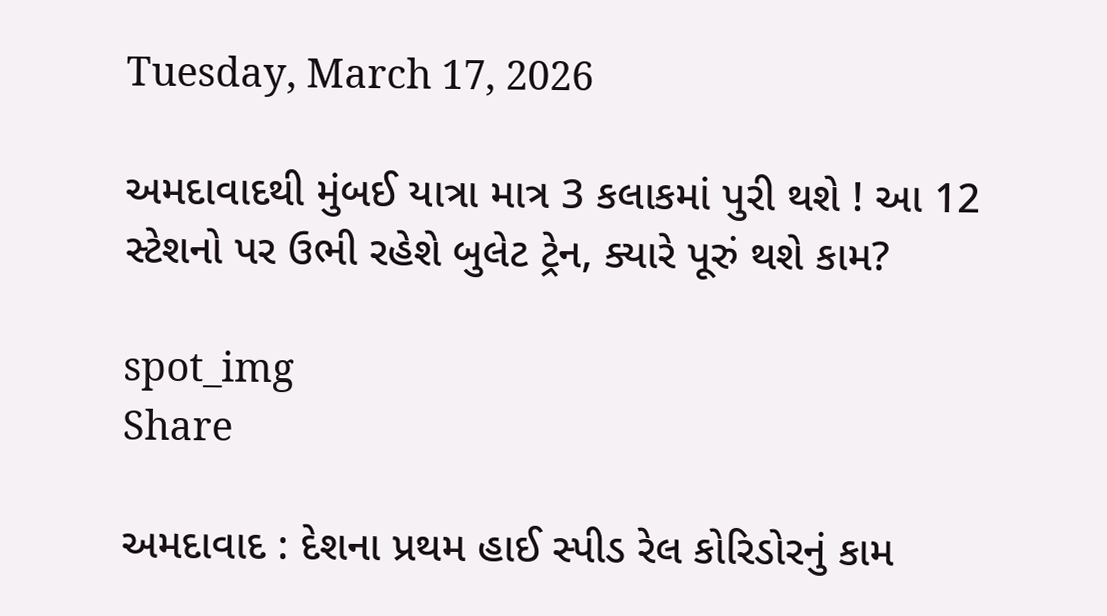Tuesday, March 17, 2026

અમદાવાદથી મુંબઈ યાત્રા માત્ર 3 કલાકમાં પુરી થશે ! આ 12 સ્ટેશનો પર ઉભી રહેશે બુલેટ ટ્રેન, ક્યારે પૂરું થશે કામ?

spot_img
Share

અમદાવાદ : દેશના પ્રથમ હાઈ સ્પીડ રેલ કોરિડોરનું કામ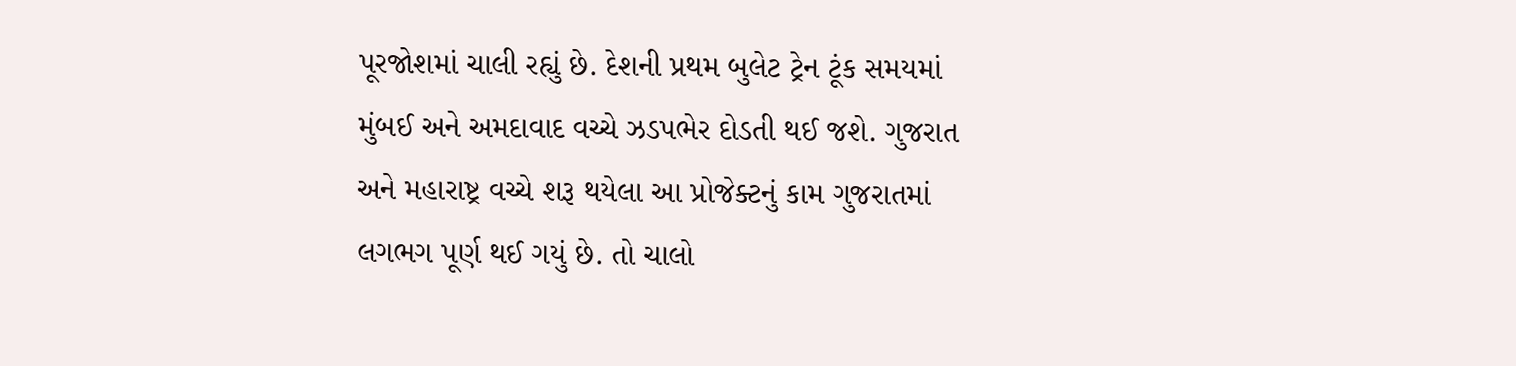પૂરજોશમાં ચાલી રહ્યું છે. દેશની પ્રથમ બુલેટ ટ્રેન ટૂંક સમયમાં મુંબઈ અને અમદાવાદ વચ્ચે ઝડપભેર દોડતી થઈ જશે. ગુજરાત અને મહારાષ્ટ્ર વચ્ચે શરૂ થયેલા આ પ્રોજેક્ટનું કામ ગુજરાતમાં લગભગ પૂર્ણ થઈ ગયું છે. તો ચાલો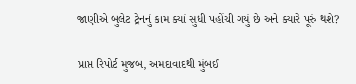જાણીએ બુલેટ ટ્રેનનું કામ ક્યાં સુધી પહોંચી ગયું છે અને ક્યારે પૂરું થશે?

પ્રાપ્ત રિપોર્ટ મુજબ, અમદાવાદથી મુંબઈ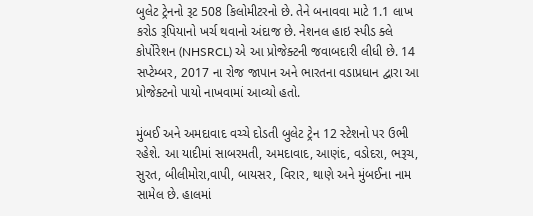બુલેટ ટ્રેનનો રૂટ 508 કિલોમીટરનો છે. તેને બનાવવા માટે 1.1 લાખ કરોડ રૂપિયાનો ખર્ચ થવાનો અંદાજ છે. નેશનલ હાઇ સ્પીડ ક્લે કોર્પોરેશન (NHSRCL) એ આ પ્રોજેક્ટની જવાબદારી લીધી છે. 14 સપ્ટેમ્બર, 2017 ના રોજ જાપાન અને ભારતના વડાપ્રધાન દ્વારા આ પ્રોજેક્ટનો પાયો નાખવામાં આવ્યો હતો.

મુંબઈ અને અમદાવાદ વચ્ચે દોડતી બુલેટ ટ્રેન 12 સ્ટેશનો પર ઉભી રહેશે. આ યાદીમાં સાબરમતી, અમદાવાદ, આણંદ, વડોદરા, ભરૂચ, સુરત, બીલીમોરા,વાપી, બાયસર, વિરાર, થાણે અને મુંબઈના નામ સામેલ છે. હાલમાં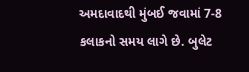અમદાવાદથી મુંબઈ જવામાં 7-8 કલાકનો સમય લાગે છે. બુલેટ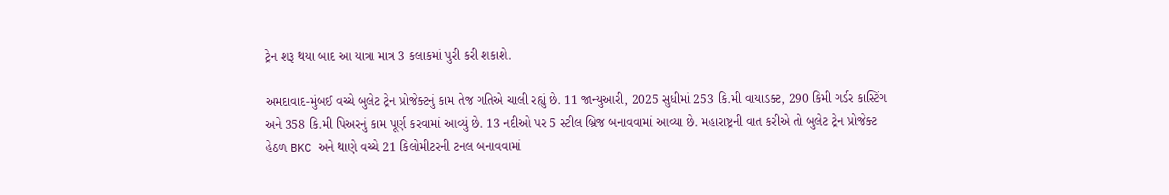ટ્રેન શરૂ થયા બાદ આ યાત્રા માત્ર 3 કલાકમાં પુરી કરી શકાશે.

અમદાવાદ-મુંબઈ વચ્ચે બુલેટ ટ્રેન પ્રોજેક્ટનું કામ તેજ ગતિએ ચાલી રહ્યું છે. 11 જાન્યુઆરી, 2025 સુધીમાં 253 કિ.મી વાયાડક્ટ, 290 કિમી ગર્ડર કાસ્ટિંગ અને 358 કિ.મી પિઅરનું કામ પૂર્ણ કરવામાં આવ્યું છે. 13 નદીઓ પર 5 સ્ટીલ બ્રિજ બનાવવામાં આવ્યા છે. મહારાષ્ટ્રની વાત કરીએ તો બુલેટ ટ્રેન પ્રોજેક્ટ હેઠળ BKC અને થાણે વચ્ચે 21 કિલોમીટરની ટનલ બનાવવામાં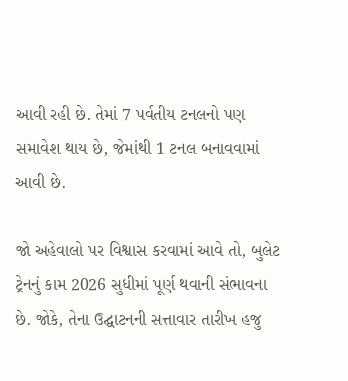આવી રહી છે. તેમાં 7 પર્વતીય ટનલનો પણ સમાવેશ થાય છે, જેમાંથી 1 ટનલ બનાવવામાં આવી છે.

જો અહેવાલો પર વિશ્વાસ કરવામાં આવે તો, બુલેટ ટ્રેનનું કામ 2026 સુધીમાં પૂર્ણ થવાની સંભાવના છે. જોકે, તેના ઉદ્ઘાટનની સત્તાવાર તારીખ હજુ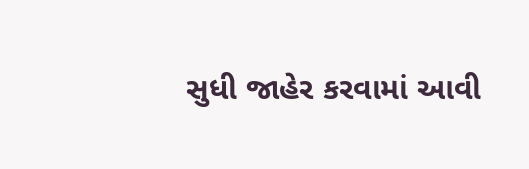સુધી જાહેર કરવામાં આવી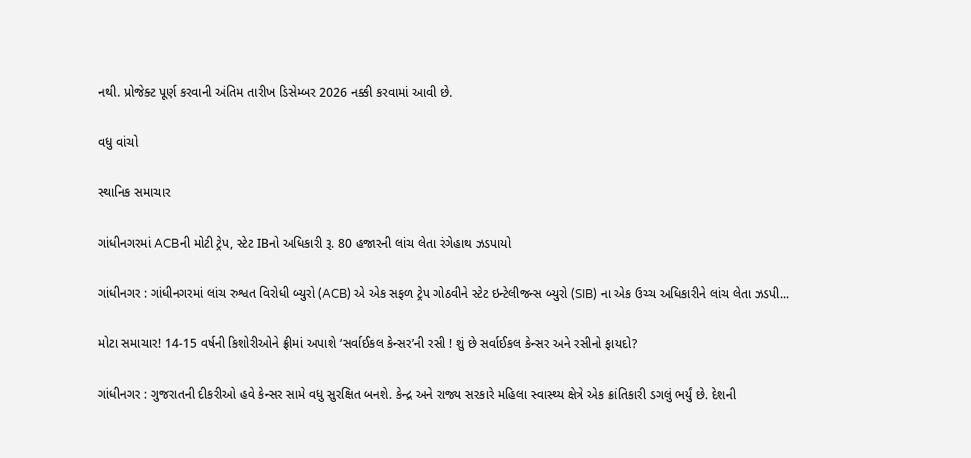નથી. પ્રોજેક્ટ પૂર્ણ કરવાની અંતિમ તારીખ ડિસેમ્બર 2026 નક્કી કરવામાં આવી છે.

વધુ વાંચો

સ્થાનિક સમાચાર

ગાંધીનગરમાં ACBની મોટી ટ્રેપ, સ્ટેટ IBનો અધિકારી રૂ. 80 હજારની લાંચ લેતા રંગેહાથ ઝડપાયો

ગાંધીનગર : ગાંધીનગરમાં લાંચ રુશ્વત વિરોધી બ્યુરો (ACB) એ એક સફળ ટ્રેપ ગોઠવીને સ્ટેટ ઇન્ટેલીજન્સ બ્યુરો (SIB) ના એક ઉચ્ચ અધિકારીને લાંચ લેતા ઝડપી...

મોટા સમાચાર! 14-15 વર્ષની કિશોરીઓને ફ્રીમાં અપાશે ‘સર્વાઈકલ કેન્સર’ની રસી ! શું છે સર્વાઈકલ કેન્સર અને રસીનો ફાયદો?

ગાંધીનગર : ગુજરાતની દીકરીઓ હવે કેન્સર સામે વધુ સુરક્ષિત બનશે. કેન્દ્ર અને રાજ્ય સરકારે મહિલા સ્વાસ્થ્ય ક્ષેત્રે એક ક્રાંતિકારી ડગલું ભર્યું છે. દેશની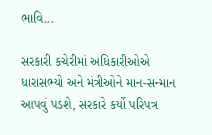ભાવિ...

સરકારી કચેરીમાં અધિકારીઓએ ધારાસભ્યો અને મંત્રીઓને માન-સન્માન આપવું પડશે, સરકારે કર્યો પરિપત્ર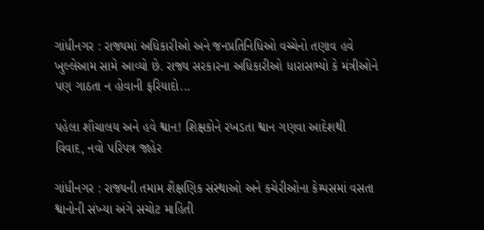ગાંધીનગર : રાજ્યમાં અધિકારીઓ અને જનપ્રતિનિધિઓ વચ્ચેનો તણાવ હવે ખુલ્લેઆમ સામે આવ્યો છે. રાજ્ય સરકારના અધિકારીઓ ધારાસભ્યો કે મંત્રીઓને પણ ગાઠતા ન હોવાની ફરિયાદો...

પહેલા શૌચાલય અને હવે શ્વાન! શિક્ષકોને રખડતા શ્વાન ગણવા આદેશથી વિવાદ, નવો પરિપત્ર જાહેર

ગાંધીનગર : રાજ્યની તમામ શૈક્ષણિક સંસ્થાઓ અને કચેરીઓના કેમ્પસમાં વસતા શ્વાનોની સંખ્યા અંગે સચોટ માહિતી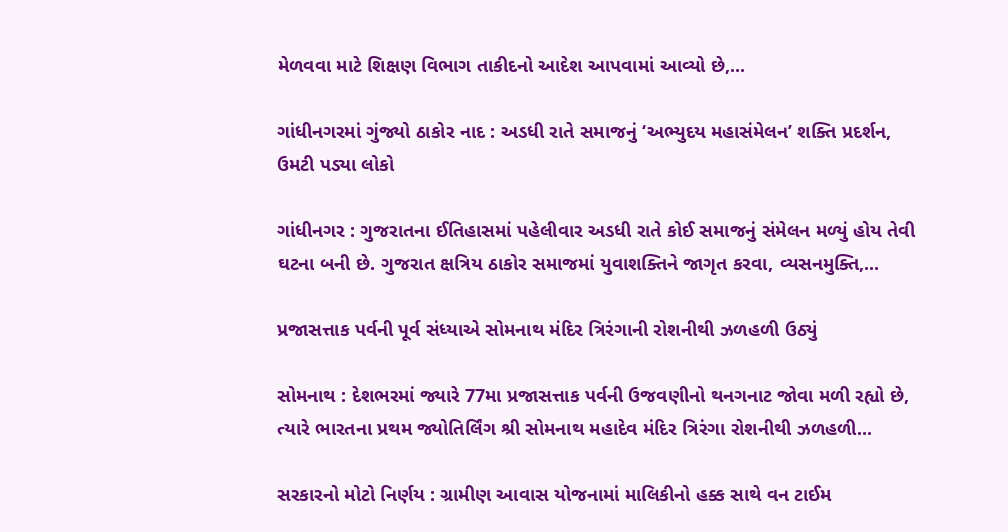મેળવવા માટે શિક્ષણ વિભાગ તાકીદનો આદેશ આપવામાં આવ્યો છે,...

ગાંધીનગરમાં ગુંજ્યો ઠાકોર નાદ : અડધી રાતે સમાજનું ‘અભ્યુદય મહાસંમેલન’ શક્તિ પ્રદર્શન, ઉમટી પડ્યા લોકો

ગાંધીનગર : ગુજરાતના ઈતિહાસમાં પહેલીવાર અડધી રાતે કોઈ સમાજનું સંમેલન મળ્યું હોય તેવી ઘટના બની છે. ગુજરાત ક્ષત્રિય ઠાકોર સમાજમાં યુવાશક્તિને જાગૃત કરવા, વ્યસનમુક્તિ,...

પ્રજાસત્તાક પર્વની પૂર્વ સંધ્યાએ સોમનાથ મંદિર ત્રિરંગાની રોશનીથી ઝળહળી ઉઠ્યું

સોમનાથ : દેશભરમાં જ્યારે 77મા પ્રજાસત્તાક પર્વની ઉજવણીનો થનગનાટ જોવા મળી રહ્યો છે, ત્યારે ભારતના પ્રથમ જ્યોતિર્લિંગ શ્રી સોમનાથ મહાદેવ મંદિર ત્રિરંગા રોશનીથી ઝળહળી...

સરકારનો મોટો નિર્ણય : ગ્રામીણ આવાસ યોજનામાં માલિકીનો હક્ક સાથે વન ટાઈમ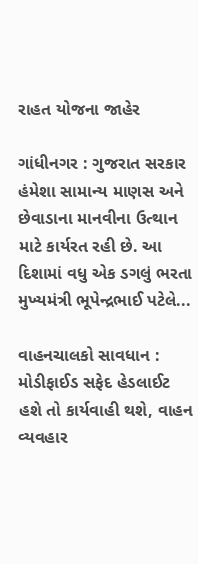રાહત યોજના જાહેર

ગાંધીનગર : ગુજરાત સરકાર હંમેશા સામાન્ય માણસ અને છેવાડાના માનવીના ઉત્થાન માટે કાર્યરત રહી છે. આ દિશામાં વધુ એક ડગલું ભરતા મુખ્યમંત્રી ભૂપેન્દ્રભાઈ પટેલે...

વાહનચાલકો સાવધાન : મોડીફાઈડ સફેદ હેડલાઈટ હશે તો કાર્યવાહી થશે, વાહન વ્યવહાર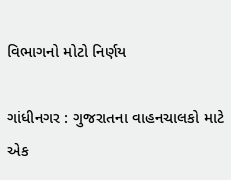વિભાગનો મોટો નિર્ણય

ગાંધીનગર : ગુજરાતના વાહનચાલકો માટે એક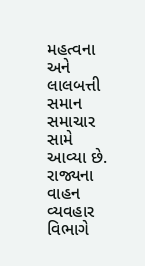મહત્વના અને લાલબત્તી સમાન સમાચાર સામે આવ્યા છે. રાજ્યના વાહન વ્યવહાર વિભાગે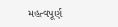મહત્વપૂર્ણ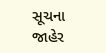સૂચના જાહેર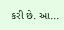કરી છે. આ...